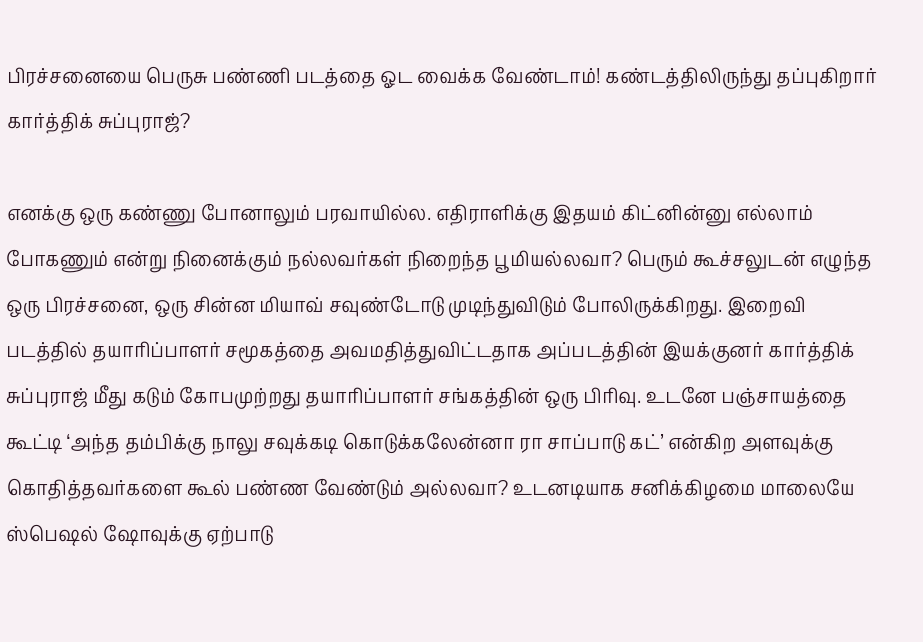பிரச்சனையை பெருசு பண்ணி படத்தை ஓட வைக்க வேண்டாம்! கண்டத்திலிருந்து தப்புகிறார் கார்த்திக் சுப்புராஜ்?

எனக்கு ஒரு கண்ணு போனாலும் பரவாயில்ல. எதிராளிக்கு இதயம் கிட்னின்னு எல்லாம் போகணும் என்று நினைக்கும் நல்லவர்கள் நிறைந்த பூமியல்லவா? பெரும் கூச்சலுடன் எழுந்த ஒரு பிரச்சனை, ஒரு சின்ன மியாவ் சவுண்டோடு முடிந்துவிடும் போலிருக்கிறது. இறைவி படத்தில் தயாரிப்பாளர் சமூகத்தை அவமதித்துவிட்டதாக அப்படத்தின் இயக்குனர் கார்த்திக் சுப்புராஜ் மீது கடும் கோபமுற்றது தயாரிப்பாளர் சங்கத்தின் ஒரு பிரிவு. உடனே பஞ்சாயத்தை கூட்டி ‘அந்த தம்பிக்கு நாலு சவுக்கடி கொடுக்கலேன்னா ரா சாப்பாடு கட்’ என்கிற அளவுக்கு கொதித்தவர்களை கூல் பண்ண வேண்டும் அல்லவா? உடனடியாக சனிக்கிழமை மாலையே ஸ்பெஷல் ஷோவுக்கு ஏற்பாடு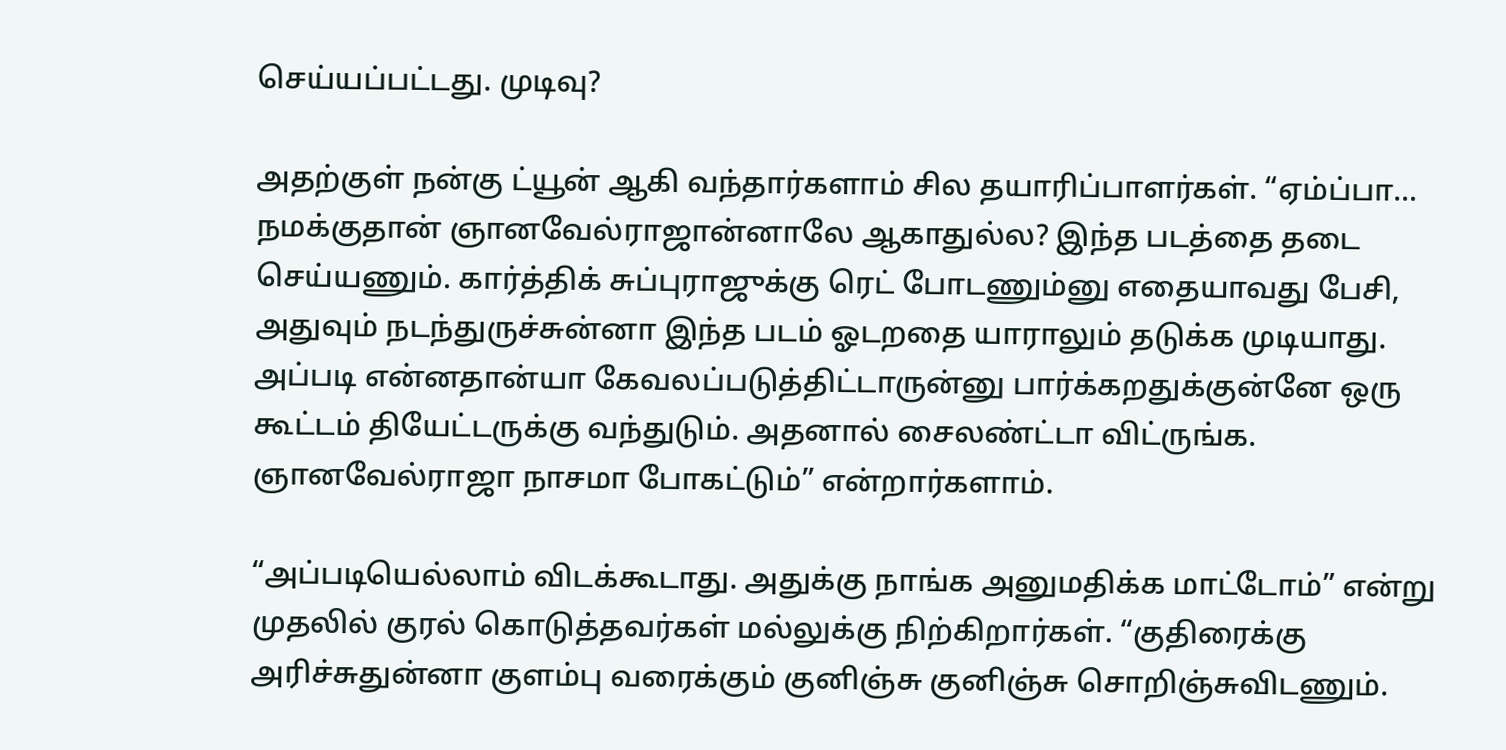செய்யப்பட்டது. முடிவு?

அதற்குள் நன்கு ட்யூன் ஆகி வந்தார்களாம் சில தயாரிப்பாளர்கள். “ஏம்ப்பா… நமக்குதான் ஞானவேல்ராஜான்னாலே ஆகாதுல்ல? இந்த படத்தை தடை செய்யணும். கார்த்திக் சுப்புராஜுக்கு ரெட் போடணும்னு எதையாவது பேசி, அதுவும் நடந்துருச்சுன்னா இந்த படம் ஓடறதை யாராலும் தடுக்க முடியாது. அப்படி என்னதான்யா கேவலப்படுத்திட்டாருன்னு பார்க்கறதுக்குன்னே ஒரு கூட்டம் தியேட்டருக்கு வந்துடும். அதனால் சைலண்ட்டா விட்ருங்க. ஞானவேல்ராஜா நாசமா போகட்டும்” என்றார்களாம்.

“அப்படியெல்லாம் விடக்கூடாது. அதுக்கு நாங்க அனுமதிக்க மாட்டோம்” என்று முதலில் குரல் கொடுத்தவர்கள் மல்லுக்கு நிற்கிறார்கள். “குதிரைக்கு அரிச்சுதுன்னா குளம்பு வரைக்கும் குனிஞ்சு குனிஞ்சு சொறிஞ்சுவிடணும்.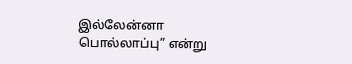இல்லேன்னா பொல்லாப்பு” என்று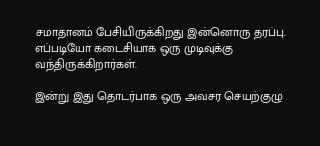சமாதானம் பேசியிருக்கிறது இன்னொரு தரப்பு. எப்படியோ கடைசியாக ஒரு முடிவுக்கு வந்திருக்கிறார்கள்.

இன்று இது தொடர்பாக ஒரு அவசர செயற்குழு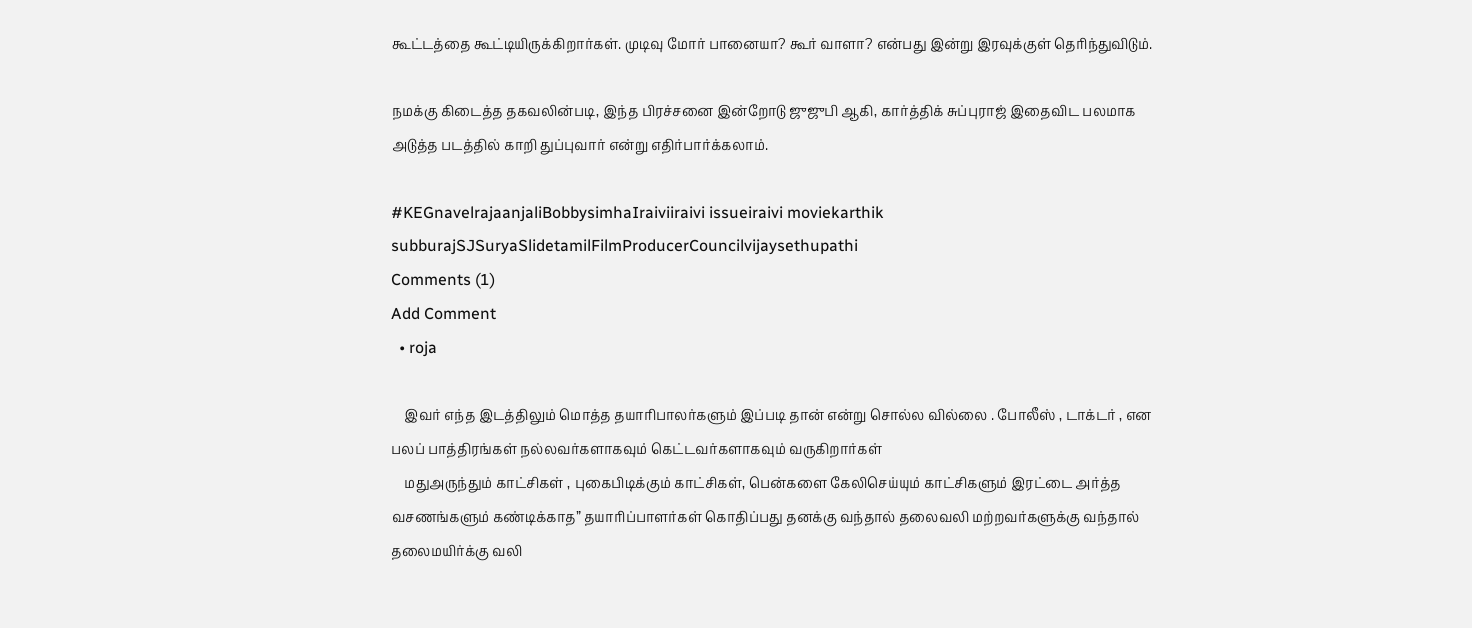கூட்டத்தை கூட்டியிருக்கிறார்கள். முடிவு மோர் பானையா? கூர் வாளா? என்பது இன்று இரவுக்குள் தெரிந்துவிடும்.

நமக்கு கிடைத்த தகவலின்படி, இந்த பிரச்சனை இன்றோடு ஜுஜுபி ஆகி, கார்த்திக் சுப்புராஜ் இதைவிட பலமாக அடுத்த படத்தில் காறி துப்புவார் என்று எதிர்பார்க்கலாம்.

#KEGnavelrajaanjaliBobbysimhaIraiviiraivi issueiraivi moviekarthik subburajSJSuryaSlidetamilFilmProducerCouncilvijaysethupathi
Comments (1)
Add Comment
  • roja

    இவர் எந்த இடத்திலும் மொத்த தயாரிபாலர்களும் இப்படி தான் என்று சொல்ல வில்லை . போலீஸ் , டாக்டர் , என பலப் பாத்திரங்கள் நல்லவர்களாகவும் கெட்டவர்களாகவும் வருகிறார்கள்
    மதுஅருந்தும் காட்சிகள் , புகைபிடிக்கும் காட்சிகள், பென்களை கேலிசெய்யும் காட்சிகளும் இரட்டை அர்த்த வசணங்களும் கண்டிக்காத” தயாரிப்பாளர்கள் கொதிப்பது தனக்கு வந்தால் தலைவலி மற்றவர்களுக்கு வந்தால் தலைமயிர்க்கு வலி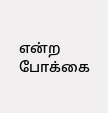என்ற போக்கை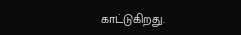காட்டுகிறது.